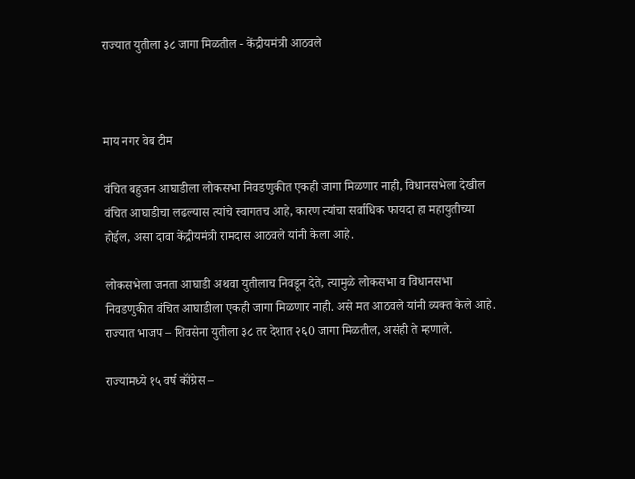राज्यात युतीला ३८ जागा मिळतील - केंद्रीयमंत्री आठवले



माय नगर वेब टीम

वंचित बहुजन आघाडीला लोकसभा निवडणुकीत एकही जागा मिळणार नाही, विधानसभेला देखील वंचित आघाडीचा लढल्यास त्यांचे स्वागतच आहे, कारण त्यांचा सर्वाधिक फायदा हा महायुतीच्या होईल, असा दावा केंद्रीयमंत्री रामदास आठवले यांनी केला आहे.

लोकसभेला जनता आघाडी अथवा युतीलाच निवडून देते, त्यामुळे लोकसभा व विधानसभा निवडणुकीत वंचित आघाडीला एकही जागा मिळणार नाही. असे मत आठवले यांनी व्यक्त केले आहे. राज्यात भाजप – शिवसेना युतीला ३८ तर देशात २६0 जागा मिळतील, असंही ते म्हणाले.

राज्यामध्ये १५ वर्ष कॉंग्रेस –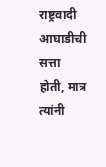राष्ट्रवादी आघाडीची सत्ता होती, मात्र त्यांनी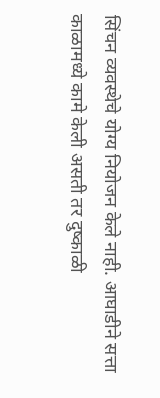सिंचन व्यवस्थेचे योग्य नियोजन केले नाही. आघाडीने सत्ता काळामध्ये कामे केली असती तर दुष्काळी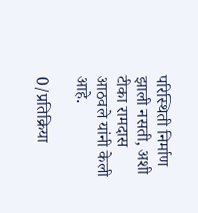परिस्थिती निर्माण झाली नसती, अशी टीका रामदास आठवले यांनी केली आहे.

0/प्रतिक्रिया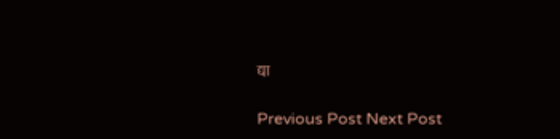द्या

Previous Post Next Post